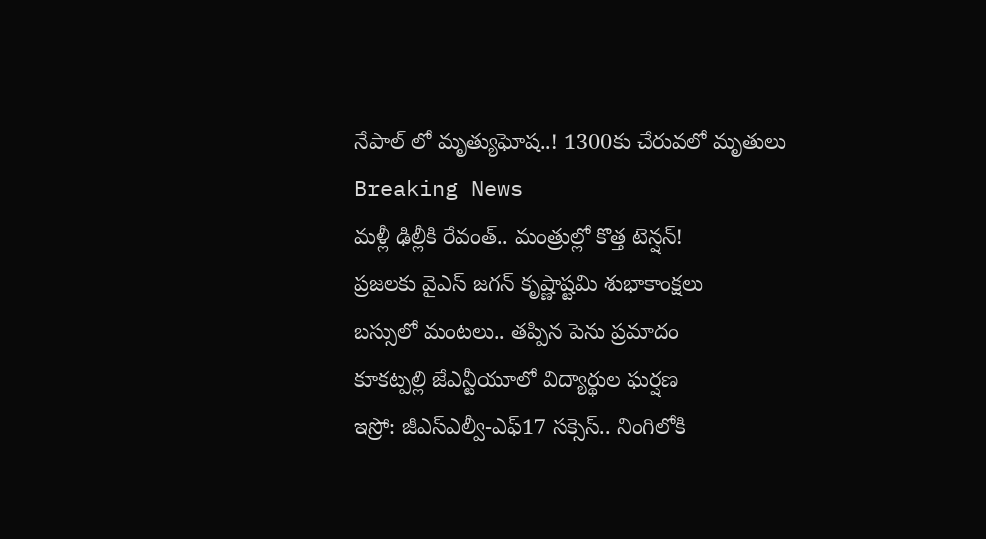నేపాల్ లో మృత్యుఘోష..! 1300కు చేరువలో మృతులు
Breaking News
మళ్లీ ఢిల్లీకి రేవంత్.. మంత్రుల్లో కొత్త టెన్షన్!
ప్రజలకు వైఎస్ జగన్ కృష్ణాష్టమి శుభాకాంక్షలు
బస్సులో మంటలు.. తప్పిన పెను ప్రమాదం
కూకట్పల్లి జేఎన్టీయూలో విద్యార్థుల ఘర్షణ
ఇస్రో: జీఎస్ఎల్వీ-ఎఫ్17 సక్సెస్.. నింగిలోకి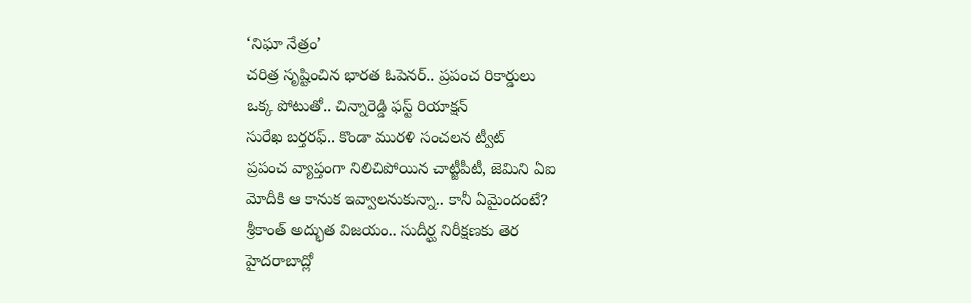‘నిఘా నేత్రం’
చరిత్ర సృష్టించిన భారత ఓపెనర్.. ప్రపంచ రికార్డులు
ఒక్క పోటుతో.. చిన్నారెడ్డి ఫస్ట్ రియాక్షన్
సురేఖ బర్తరఫ్.. కొండా మురళి సంచలన ట్వీట్
ప్రపంచ వ్యాప్తంగా నిలిచిపోయిన చాట్జీపీటీ, జెమిని ఏఐ
మోదీకి ఆ కానుక ఇవ్వాలనుకున్నా.. కానీ ఏమైందంటే?
శ్రీకాంత్ అద్భుత విజయం.. సుదీర్ఘ నిరీక్షణకు తెర
హైదరాబాద్లో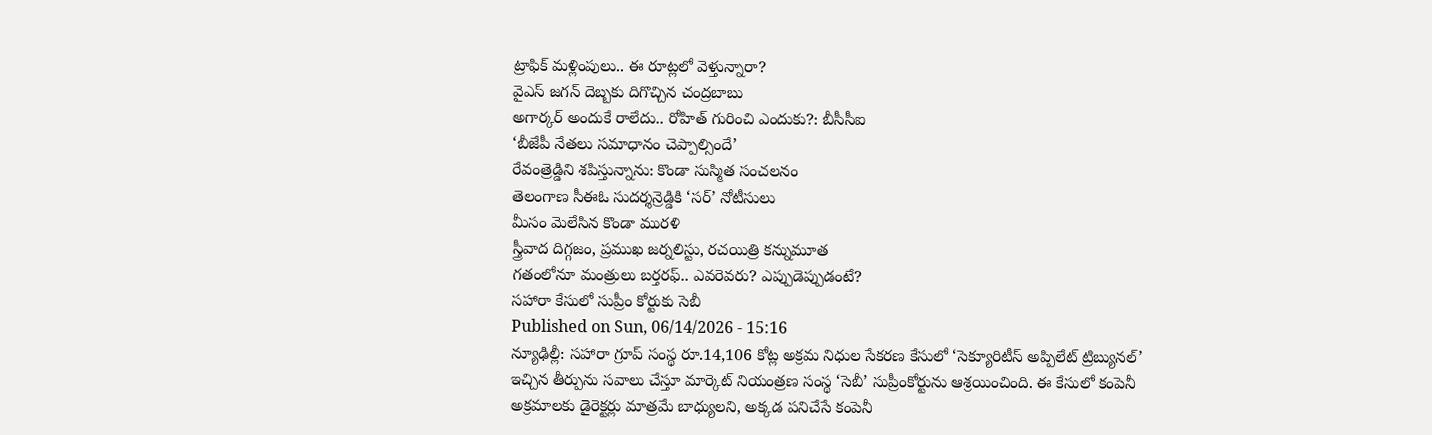ట్రాఫిక్ మళ్లింపులు.. ఈ రూట్లలో వెళ్తున్నారా?
వైఎస్ జగన్ దెబ్బకు దిగొచ్చిన చంద్రబాబు
అగార్కర్ అందుకే రాలేదు.. రోహిత్ గురించి ఎందుకు?: బీసీసీఐ
‘బీజేపీ నేతలు సమాధానం చెప్పాల్సిందే’
రేవంత్రెడ్డిని శపిస్తున్నాను: కొండా సుస్మిత సంచలనం
తెలంగాణ సీఈఓ సుదర్శన్రెడ్డికి ‘సర్’ నోటీసులు
మీసం మెలేసిన కొండా మురళి
స్త్రీవాద దిగ్గజం, ప్రముఖ జర్నలిస్టు, రచయిత్రి కన్నుమూత
గతంలోనూ మంత్రులు బర్తరఫ్.. ఎవరెవరు? ఎప్పుడెప్పుడంటే?
సహారా కేసులో సుప్రీం కోర్టుకు సెబీ
Published on Sun, 06/14/2026 - 15:16
న్యూఢిల్లీ: సహారా గ్రూప్ సంస్థ రూ.14,106 కోట్ల అక్రమ నిధుల సేకరణ కేసులో ‘సెక్యూరిటీస్ అప్పిలేట్ ట్రిబ్యునల్’ ఇచ్చిన తీర్పును సవాలు చేస్తూ మార్కెట్ నియంత్రణ సంస్థ ‘సెబీ’ సుప్రీంకోర్టును ఆశ్రయించింది. ఈ కేసులో కంపెనీ అక్రమాలకు డైరెక్టర్లు మాత్రమే బాధ్యులని, అక్కడ పనిచేసే కంపెనీ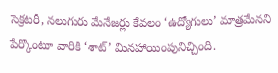సెక్రటరీ, నలుగురు మేనేజర్లు కేవలం ‘ఉద్యోగులు’ మాత్రమేనని పేర్కొంటూ వారికి ‘శాట్’ మినహాయింపునిచ్చింది.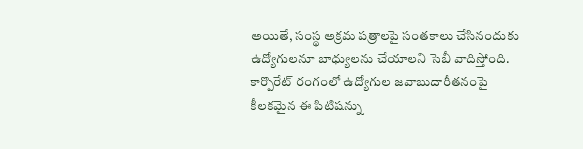అయితే, సంస్థ అక్రమ పత్రాలపై సంతకాలు చేసినందుకు ఉద్యోగులనూ బాధ్యులను చేయాలని సెబీ వాదిస్తోంది. కార్పొరేట్ రంగంలో ఉద్యోగుల జవాబుదారీతనంపై కీలకమైన ఈ పిటిషన్ను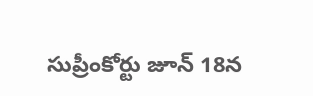సుప్రీంకోర్టు జూన్ 18న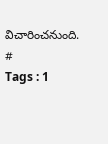విచారించనుంది.
#
Tags : 1